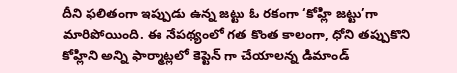దీని ఫలితంగా ఇప్పుడు ఉన్న జట్టు ఓ రకంగా ‘కోహ్లి జట్టు’గా మారిపోయింది. ఈ నేపథ్యంలో గత కొంత కాలంగా, ధోని తప్పుకొని కోహ్లిని అన్ని ఫార్మాట్లలో కెప్టెన్ గా చేయాలన్న డిమాండ్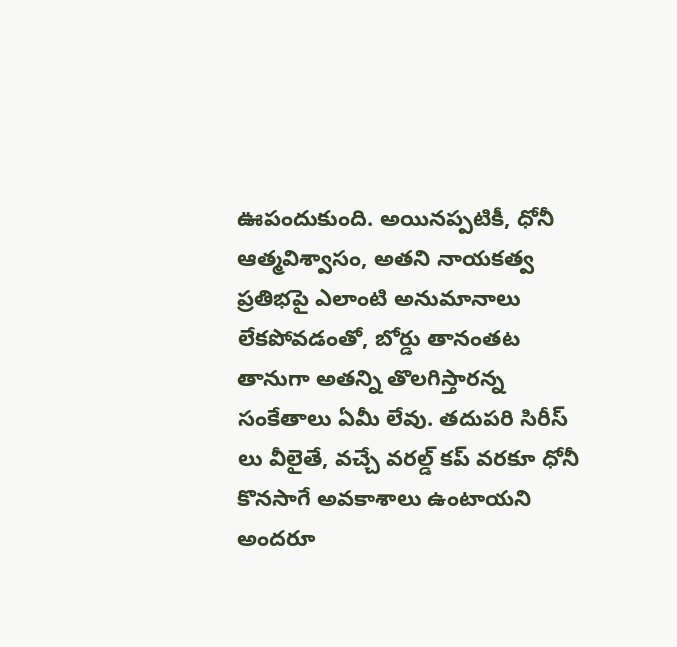ఊపందుకుంది. అయినప్పటికీ, ధోనీ ఆత్మవిశ్వాసం, అతని నాయకత్వ ప్రతిభపై ఎలాంటి అనుమానాలు లేకపోవడంతో, బోర్డు తానంతట తానుగా అతన్ని తొలగిస్తారన్న సంకేతాలు ఏమీ లేవు. తదుపరి సిరీస్ లు వీలైతే, వచ్చే వరల్డ్ కప్ వరకూ ధోనీ కొనసాగే అవకాశాలు ఉంటాయని అందరూ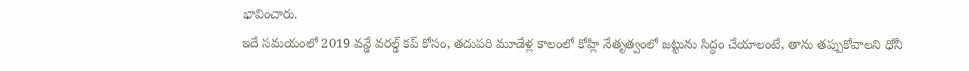భావించారు.
ఇదే సమయంలో 2019 వన్డే వరల్డ్ కప్ కోసం, తదుపరి మూడేళ్ల కాలంలో కోహ్లి నేతృత్వంలో జట్టును సిద్ధం చేయాలంటే, తాను తప్పుకోవాలని ధోనీ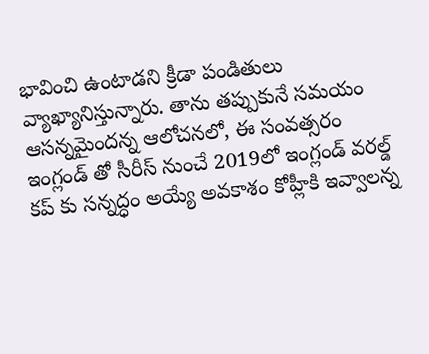భావించి ఉంటాడని క్రీడా పండితులు వ్యాఖ్యానిస్తున్నారు. తాను తప్పుకునే సమయం ఆసన్నమైందన్న ఆలోచనలో, ఈ సంవత్సరం ఇంగ్లండ్ తో సీరీస్ నుంచే 2019లో ఇంగ్లండ్ వరల్డ్ కప్ కు సన్నద్ధం అయ్యే అవకాశం కోహ్లీకి ఇవ్వాలన్న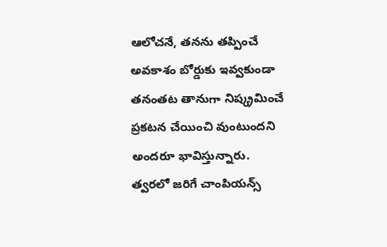ఆలోచనే, తనను తప్పించే అవకాశం బోర్డుకు ఇవ్వకుండా తనంతట తానుగా నిష్క్రమించే ప్రకటన చేయించి వుంటుందని అందరూ భావిస్తున్నారు.
త్వరలో జరిగే చాంపియన్స్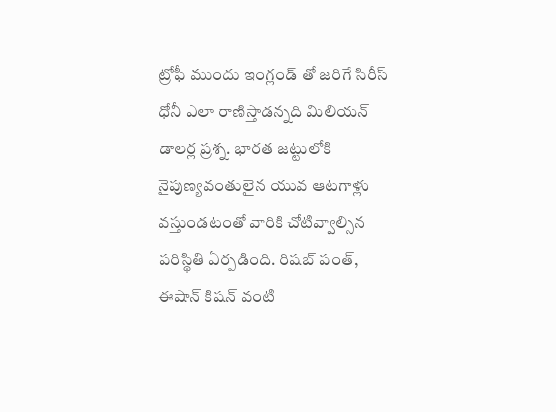ట్రోఫీ ముందు ఇంగ్లండ్ తో జరిగే సిరీస్ ధోనీ ఎలా రాణిస్తాడన్నది మిలియన్ డాలర్ల ప్రశ్న. భారత జట్టులోకి నైపుణ్యవంతులైన యువ ఆటగాళ్లు వస్తుండటంతో వారికి చోటివ్వాల్సిన పరిస్థితి ఏర్పడింది. రిషబ్ పంత్, ఈషాన్ కిషన్ వంటి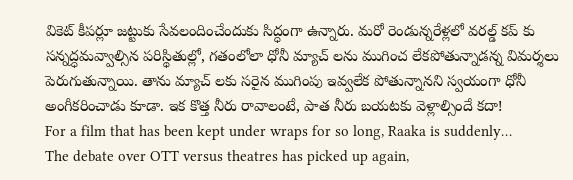వికెట్ కీపర్లూ జట్టుకు సేవలందించేందుకు సిద్ధంగా ఉన్నారు. మరో రెండున్నరేళ్లలో వరల్డ్ కప్ కు సన్నద్ధమవ్వాల్సిన పరిస్థితుల్లో, గతంలోలా ధోనీ మ్యాచ్ లను ముగించ లేకపోతున్నాడన్న విమర్శలు పెరుగుతున్నాయి. తాను మ్యాచ్ లకు సరైన ముగింపు ఇవ్వలేక పోతున్నానని స్వయంగా ధోనీ అంగీకరించాడు కూడా. ఇక కొత్త నీరు రావాలంటే, పాత నీరు బయటకు వెళ్లాల్సిందే కదా!
For a film that has been kept under wraps for so long, Raaka is suddenly…
The debate over OTT versus theatres has picked up again,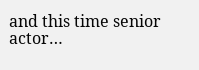and this time senior actor…